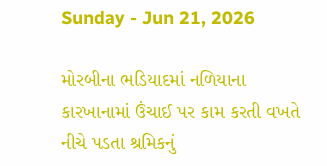Sunday - Jun 21, 2026

મોરબીના ભડિયાદમાં નળિયાના કારખાનામાં ઉંચાઈ પર કામ કરતી વખતે નીચે પડતા શ્રમિકનું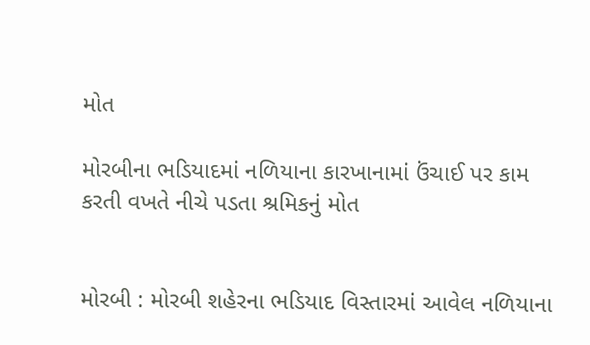મોત

મોરબીના ભડિયાદમાં નળિયાના કારખાનામાં ઉંચાઈ પર કામ કરતી વખતે નીચે પડતા શ્રમિકનું મોત


મોરબી : મોરબી શહેરના ભડિયાદ વિસ્તારમાં આવેલ નળિયાના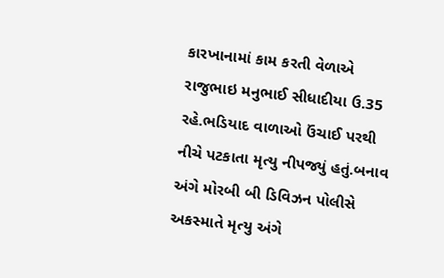કારખાનામાં કામ કરતી વેળાએ રાજુભાઇ મનુભાઈ સીધાદીયા ઉ.35 રહે.ભડિયાદ વાળાઓ ઉંચાઈ પરથી નીચે પટકાતા મૃત્યુ નીપજ્યું હતું.બનાવ અંગે મોરબી બી ડિવિઝન પોલીસે અકસ્માતે મૃત્યુ અંગે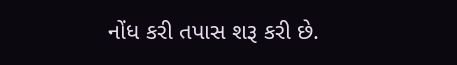નોંધ કરી તપાસ શરૂ કરી છે.